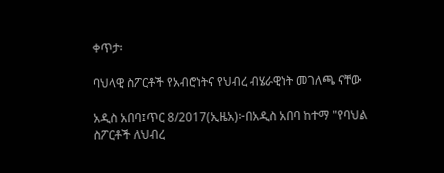ቀጥታ፡

ባህላዊ ስፖርቶች የአብሮነትና የህብረ ብሄራዊነት መገለጫ ናቸው

አዲስ አበባ፤ጥር 8/2017(ኢዜአ)፦በአዲስ አበባ ከተማ "የባህል ስፖርቶች ለህብረ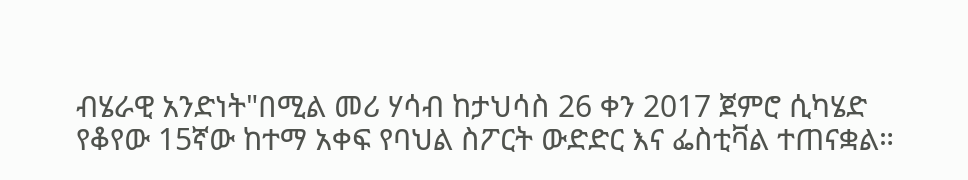ብሄራዊ አንድነት"በሚል መሪ ሃሳብ ከታህሳስ 26 ቀን 2017 ጀምሮ ሲካሄድ የቆየው 15ኛው ከተማ አቀፍ የባህል ስፖርት ውድድር እና ፌስቲቫል ተጠናቋል።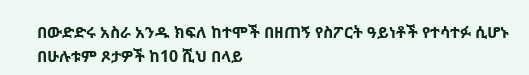በውድድሩ አስራ አንዱ ክፍለ ከተሞች በዘጠኝ የስፖርት ዓይነቶች የተሳተፉ ሲሆኑ በሁሉቱም ጾታዎች ከ10 ሺህ በላይ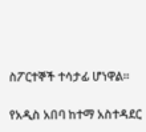ስፖርተኞች ተሳታፊ ሆነዋል።

የአዲስ አበባ ከተማ አስተዳደር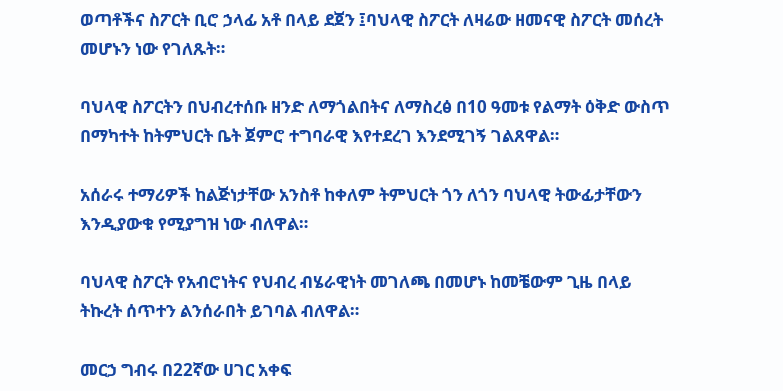ወጣቶችና ስፖርት ቢሮ ኃላፊ አቶ በላይ ደጀን ፤ባህላዊ ስፖርት ለዛሬው ዘመናዊ ስፖርት መሰረት መሆኑን ነው የገለጹት።

ባህላዊ ስፖርትን በህብረተሰቡ ዘንድ ለማጎልበትና ለማስረፅ በ10 ዓመቱ የልማት ዕቅድ ውስጥ በማካተት ከትምህርት ቤት ጀምሮ ተግባራዊ እየተደረገ እንደሚገኝ ገልጸዋል።

አሰራሩ ተማሪዎች ከልጅነታቸው አንስቶ ከቀለም ትምህርት ጎን ለጎን ባህላዊ ትውፊታቸውን እንዲያውቁ የሚያግዝ ነው ብለዋል።

ባህላዊ ስፖርት የአብሮነትና የህብረ ብሄራዊነት መገለጫ በመሆኑ ከመቼውም ጊዜ በላይ ትኩረት ሰጥተን ልንሰራበት ይገባል ብለዋል።

መርኃ ግብሩ በ22ኛው ሀገር አቀፍ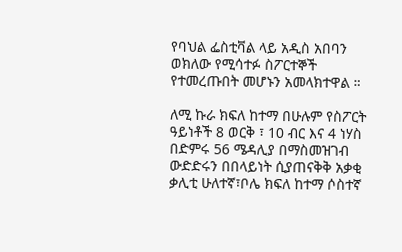የባህል ፌስቲቫል ላይ አዲስ አበባን ወክለው የሚሳተፉ ስፖርተኞች የተመረጡበት መሆኑን አመላክተዋል ።

ለሚ ኩራ ክፍለ ከተማ በሁሉም የስፖርት ዓይነቶች 8 ወርቅ ፣ 10 ብር እና 4 ነሃስ በድምሩ 56 ሜዳሊያ በማስመዝገብ ውድድሩን በበላይነት ሲያጠናቅቅ አቃቂ ቃሊቲ ሁለተኛ፣ቦሌ ክፍለ ከተማ ሶስተኛ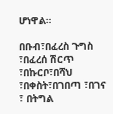ሆነዋል።

በቡብ፣በፈረስ ጉግስ ፣በፈረሰ ሽርጥ ፣በኩርቦ፣በሻህ ፣በቀስት፣በገበጣ ፣በገና ፣ በትግል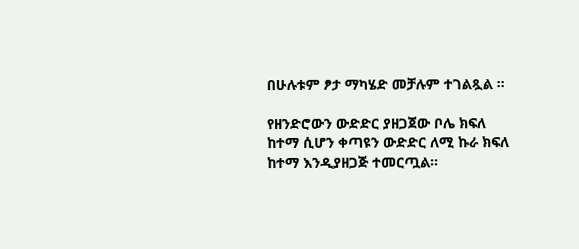በሁሉቱም ፆታ ማካሄድ መቻሉም ተገልጿል ።

የዘንድሮውን ውድድር ያዘጋጀው ቦሌ ክፍለ ከተማ ሲሆን ቀጣዩን ውድድር ለሚ ኩራ ክፍለ ከተማ እንዲያዘጋጅ ተመርጧል።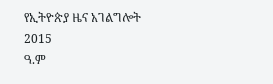የኢትዮጵያ ዜና አገልግሎት
2015
ዓ.ም